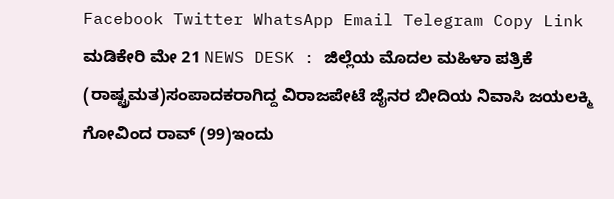Facebook Twitter WhatsApp Email Telegram Copy Link ಮಡಿಕೇರಿ ಮೇ 21 NEWS DESK : ಜಿಲ್ಲೆಯ ಮೊದಲ ಮಹಿಳಾ ಪತ್ರಿಕೆ (ರಾಷ್ಟ್ರಮತ)ಸಂಪಾದಕರಾಗಿದ್ದ ವಿರಾಜಪೇಟೆ ಜೈನರ ಬೀದಿಯ ನಿವಾಸಿ ಜಯಲಕ್ಮಿ ಗೋವಿಂದ ರಾವ್ (99)ಇಂದು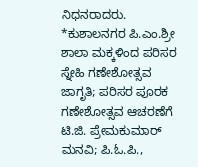ನಿಧನರಾದರು.
*ಕುಶಾಲನಗರ ಪಿ.ಎಂ.ಶ್ರೀ ಶಾಲಾ ಮಕ್ಕಳಿಂದ ಪರಿಸರ ಸ್ನೇಹಿ ಗಣೇಶೋತ್ಸವ ಜಾಗೃತಿ; ಪರಿಸರ ಪೂರಕ ಗಣೇಶೋತ್ಸವ ಆಚರಣೆಗೆ ಟಿ.ಜಿ. ಪ್ರೇಮಕುಮಾರ್ ಮನವಿ; ಪಿ.ಓ.ಪಿ.,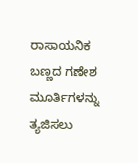ರಾಸಾಯನಿಕ ಬಣ್ಣದ ಗಣೇಶ ಮೂರ್ತಿಗಳನ್ನು ತ್ಯಜಿಸಲು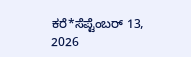ಕರೆ*ಸೆಪ್ಟೆಂಬರ್ 13, 2026